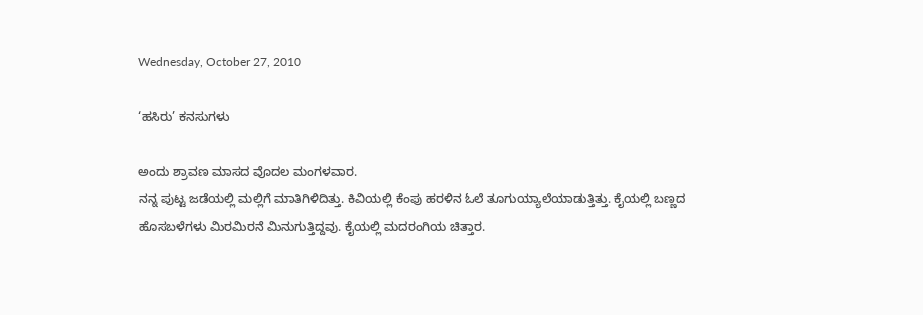Wednesday, October 27, 2010

‘ಹಸಿರು’ ಕನಸುಗಳು

ಅಂದು ಶ್ರಾವಣ ಮಾಸದ ವೊದಲ ಮಂಗಳವಾರ.
ನನ್ನ ಪುಟ್ಟ ಜಡೆಯಲ್ಲಿ ಮಲ್ಲಿಗೆ ಮಾತಿಗಿಳಿದಿತ್ತು. ಕಿವಿಯಲ್ಲಿ ಕೆಂಪು ಹರಳಿನ ಓಲೆ ತೂಗುಯ್ಯಾಲೆಯಾಡುತ್ತಿತ್ತು. ಕೈಯಲ್ಲಿ ಬಣ್ಣದ ಹೊಸಬಳೆಗಳು ಮಿರಮಿರನೆ ಮಿನುಗುತ್ತಿದ್ದವು. ಕೈಯಲ್ಲಿ ಮದರಂಗಿಯ ಚಿತ್ತಾರ.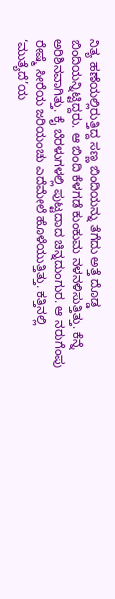ನಿತ್ಯ ಹಣೆಯಲ್ಲಿರುತ್ತಿದ್ದ ಸಣ್ಣ ಬಿಂದಿಯನ್ನು ತೆಗೆದು ಅತ್ತೆ ದೊಡ್ಡ ಬಿಂದಿಯನ್ನಿಟ್ಟಿದ್ದರು. ಆ ಬಿಂದಿ ಕೆಳಗಡೆ ಕುಂಕುಮ ನಳನಳಿಸುತ್ತಿತ್ತು. ಕೆನ್ನೆ ಅರಿಶಿನವಾಗಿತ್ತು. ಕೈ ಬೆರಳುಗಳಲ್ಲಿ ಪುಟ್ಟದಾದ ಚಿನ್ನದುಂಗುರ. ಆ ನರುಗೆಂಪು ರೇಷ್ಮೆ ಸೀರೆಯ ಜರಿಯಂಚು ಎದೆಮೇಲೆ ಹೊಳೆಯುತ್ತಿತ್ತು. ಕತ್ತಿನಲ್ಲಿ ‘ಮುತ್ಯೆದೆ’ಯ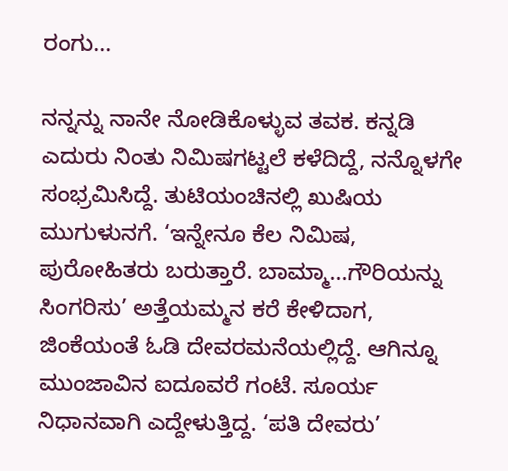ರಂಗು...

ನನ್ನನ್ನು ನಾನೇ ನೋಡಿಕೊಳ್ಳುವ ತವಕ. ಕನ್ನಡಿ ಎದುರು ನಿಂತು ನಿಮಿಷಗಟ್ಟಲೆ ಕಳೆದಿದ್ದೆ, ನನ್ನೊಳಗೇ ಸಂಭ್ರಮಿಸಿದ್ದೆ. ತುಟಿಯಂಚಿನಲ್ಲಿ ಖುಷಿಯ ಮುಗುಳುನಗೆ. ‘ಇನ್ನೇನೂ ಕೆಲ ನಿಮಿಷ, ಪುರೋಹಿತರು ಬರುತ್ತಾರೆ. ಬಾಮ್ಮಾ...ಗೌರಿಯನ್ನು ಸಿಂಗರಿಸು’ ಅತ್ತೆಯಮ್ಮನ ಕರೆ ಕೇಳಿದಾಗ, ಜಿಂಕೆಯಂತೆ ಓಡಿ ದೇವರಮನೆಯಲ್ಲಿದ್ದೆ. ಆಗಿನ್ನೂ ಮುಂಜಾವಿನ ಐದೂವರೆ ಗಂಟೆ. ಸೂರ್ಯ ನಿಧಾನವಾಗಿ ಎದ್ದೇಳುತ್ತಿದ್ದ. ‘ಪತಿ ದೇವರು’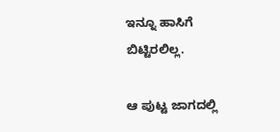ಇನ್ನೂ ಹಾಸಿಗೆ ಬಿಟ್ಟಿರಲಿಲ್ಲ.

ಆ ಪುಟ್ಟ ಜಾಗದಲ್ಲಿ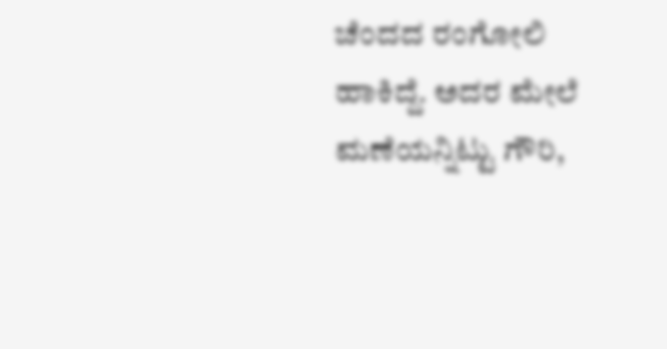ಚೆಂದದ ರಂಗೋಲಿ ಹಾಕಿದ್ದೆ. ಅದರ ಮೇಲೆ ಮಣೆಯನ್ನಿಟ್ಟು ಗೌರಿ,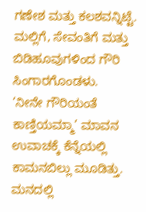ಗಣೇಶ ಮತ್ತು ಕಲಶವನ್ನಿಟ್ಟೆ. ಮಲ್ಲಿಗೆ, ಸೇವಂತಿಗೆ ಮತ್ತು ಬಿಡಿಹೂವುಗಳಿಂದ ಗೌರಿ ಸಿಂಗಾರಗೊಂಡಳು.
‘ನೀನೇ ಗೌರಿಯಂತೆ ಕಾಣ್ತಿಯಮ್ಮಾ’ ಮಾವನ ಉವಾಚಕ್ಕೆ ಕೆನ್ನೆಯಲ್ಲಿ ಕಾಮನಬಿಲ್ಲು ಮೂಡಿತ್ತು. ಮನದಲ್ಲಿ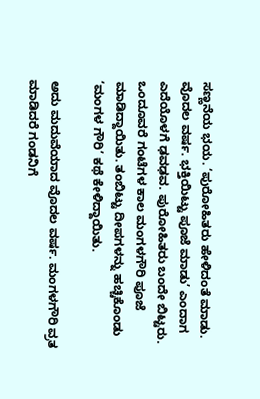ಸಣ್ಣನೆಯ ಭಯ. ‘ಪುರೋಹಿತರು ಹೇಳಿದಂತೆ ಮಾಡು. ವೊದಲ ವರ್ಷ. ಭಕ್ತಿಯಿಟ್ಟು ಪೂಜೆ ಮಾಡು’ ಎಂದಾಗ ಎದೆಯೊಳಗೆ ಢವಢವ. ಪುರೋಹಿತರು ಬಂದೇ ಬಿಟ್ಟರು. ಒಂದೂವರೆ ಗಂಟೆಗಳ ಕಾಲ ಮಂಗಳಗೌರಿ ಪೂಜೆ ಮಾಡಿದ್ದಾಯಿತು. ತಂಬಿಟ್ಟು ದೀಪಗಳನ್ನು ಹಚ್ಚಿಕೊಂಡು ‘ಮಂಗಳ ಗೌರಿ’ ಕಥೆ ಕೇಳಿದ್ದಾಯಿತು.

ಅದು ಮದುವೆಯಾದ ವೊದಲ ವರ್ಷ. ಮಂಗಳಗೌರಿ ವ್ರತ ಮಾಡಿದರೆ ಗಂಡನಿಗೆ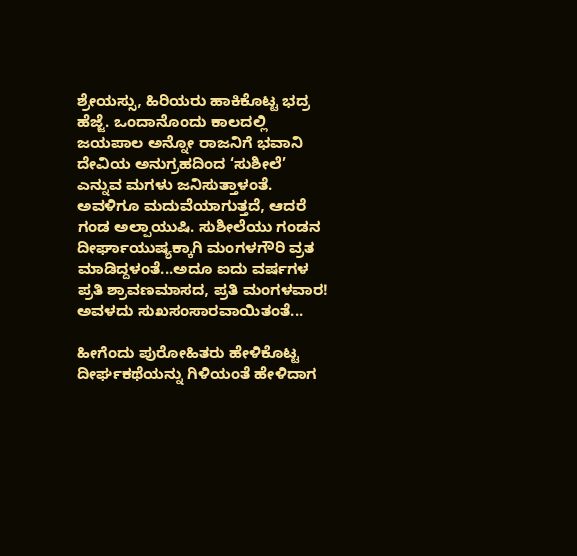ಶ್ರೇಯಸ್ಸು, ಹಿರಿಯರು ಹಾಕಿಕೊಟ್ಟ ಭದ್ರ ಹೆಜ್ಜೆ. ಒಂದಾನೊಂದು ಕಾಲದಲ್ಲಿ ಜಯಪಾಲ ಅನ್ನೋ ರಾಜನಿಗೆ ಭವಾನಿ ದೇವಿಯ ಅನುಗ್ರಹದಿಂದ ‘ಸುಶೀಲೆ’ ಎನ್ನುವ ಮಗಳು ಜನಿಸುತ್ತಾಳಂತೆ. ಅವಳಿಗೂ ಮದುವೆಯಾಗುತ್ತದೆ, ಆದರೆ ಗಂಡ ಅಲ್ಪಾಯುಷಿ. ಸುಶೀಲೆಯು ಗಂಡನ ದೀರ್ಘಾಯುಷ್ಯಕ್ಕಾಗಿ ಮಂಗಳಗೌರಿ ವ್ರತ ಮಾಡಿದ್ದಳಂತೆ...ಅದೂ ಐದು ವರ್ಷಗಳ ಪ್ರತಿ ಶ್ರಾವಣಮಾಸದ, ಪ್ರತಿ ಮಂಗಳವಾರ! ಅವಳದು ಸುಖಸಂಸಾರವಾಯಿತಂತೆ...

ಹೀಗೆಂದು ಪುರೋಹಿತರು ಹೇಳಿಕೊಟ್ಟ ದೀರ್ಘಕಥೆಯನ್ನು ಗಿಳಿಯಂತೆ ಹೇಳಿದಾಗ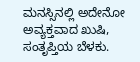ಮನಸ್ಸಿನಲ್ಲಿ ಅದೇನೋ ಅವ್ಯಕ್ತವಾದ ಖುಷಿ, ಸಂತೃಪ್ತಿಯ ಬೆಳಕು.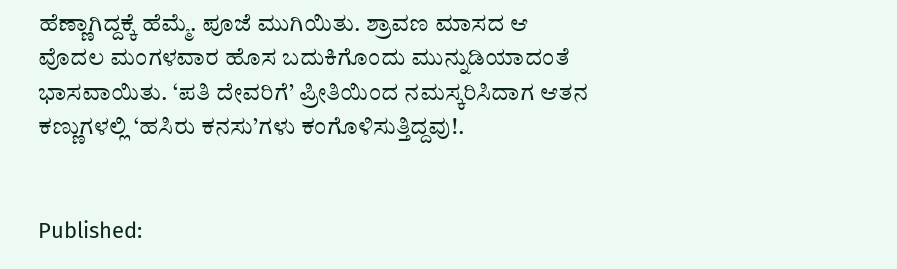ಹೆಣ್ಣಾಗಿದ್ದಕ್ಕೆ ಹೆಮ್ಮೆ. ಪೂಜೆ ಮುಗಿಯಿತು. ಶ್ರಾವಣ ಮಾಸದ ಆ ವೊದಲ ಮಂಗಳವಾರ ಹೊಸ ಬದುಕಿಗೊಂದು ಮುನ್ನುಡಿಯಾದಂತೆ ಭಾಸವಾಯಿತು. ‘ಪತಿ ದೇವರಿಗೆ’ ಪ್ರೀತಿಯಿಂದ ನಮಸ್ಕರಿಸಿದಾಗ ಆತನ ಕಣ್ಣುಗಳಲ್ಲಿ ‘ಹಸಿರು ಕನಸು’ಗಳು ಕಂಗೊಳಿಸುತ್ತಿದ್ದವು!.


Published: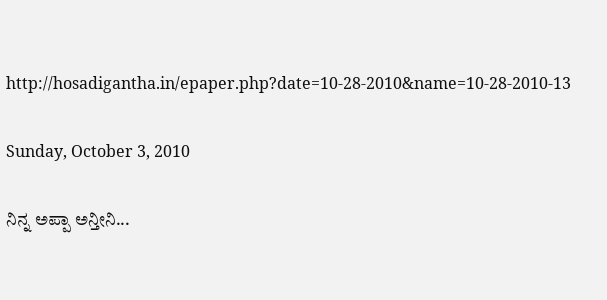http://hosadigantha.in/epaper.php?date=10-28-2010&name=10-28-2010-13

Sunday, October 3, 2010

ನಿನ್ನ ಅಪ್ಪಾ ಅನ್ತೀನಿ...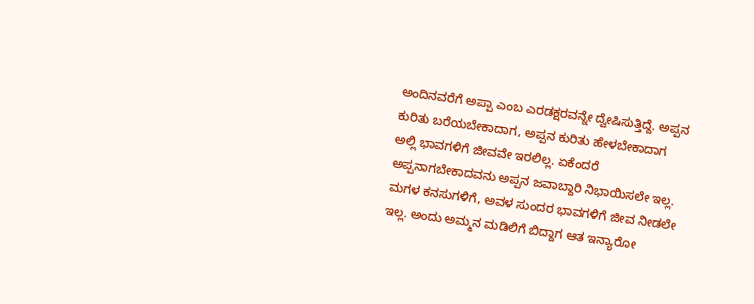ಅಂದಿನವರೆಗೆ ಅಪ್ಪಾ ಎಂಬ ಎರಡಕ್ಷರವನ್ನೇ ದ್ವೇಷಿಸುತ್ತಿದ್ದೆ. ಅಪ್ಪನ ಕುರಿತು ಬರೆಯಬೇಕಾದಾಗ, ಅಪ್ಪನ ಕುರಿತು ಹೇಳಬೇಕಾದಾಗ ಅಲ್ಲಿ ಭಾವಗಳಿಗೆ ಜೀವವೇ ಇರಲಿಲ್ಲ. ಏಕೆಂದರೆ ಅಪ್ಪನಾಗಬೇಕಾದವನು ಅಪ್ಪನ ಜವಾಬ್ದಾರಿ ನಿಭಾಯಿಸಲೇ ಇಲ್ಲ. ಮಗಳ ಕನಸುಗಳಿಗೆ, ಅವಳ ಸುಂದರ ಭಾವಗಳಿಗೆ ಜೀವ ನೀಡಲೇ ಇಲ್ಲ. ಅಂದು ಅಮ್ಮನ ಮಡಿಲಿಗೆ ಬಿದ್ದಾಗ ಆತ ಇನ್ಯಾರೋ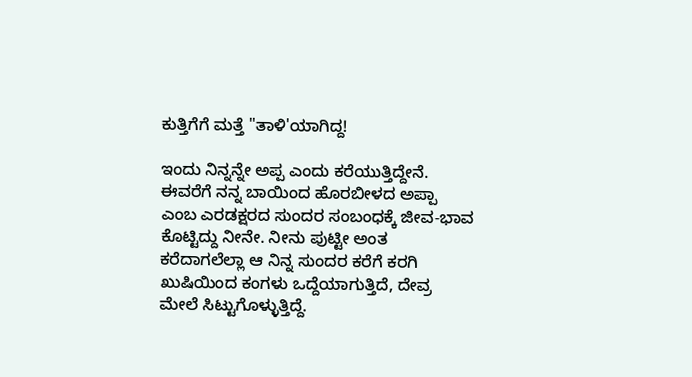ಕುತ್ತಿಗೆಗೆ ಮತ್ತೆ "ತಾಳಿ'ಯಾಗಿದ್ದ!

ಇಂದು ನಿನ್ನನ್ನೇ ಅಪ್ಪ ಎಂದು ಕರೆಯುತ್ತಿದ್ದೇನೆ. ಈವರೆಗೆ ನನ್ನ ಬಾಯಿಂದ ಹೊರಬೀಳದ ಅಪ್ಪಾ ಎಂಬ ಎರಡಕ್ಷರದ ಸುಂದರ ಸಂಬಂಧಕ್ಕೆ ಜೀವ-ಭಾವ ಕೊಟ್ಟಿದ್ದು ನೀನೇ. ನೀನು ಪುಟ್ಟೀ ಅಂತ ಕರೆದಾಗಲೆಲ್ಲಾ ಆ ನಿನ್ನ ಸುಂದರ ಕರೆಗೆ ಕರಗಿ ಖುಷಿಯಿಂದ ಕಂಗಳು ಒದ್ದೆಯಾಗುತ್ತಿದೆ, ದೇವ್ರ ಮೇಲೆ ಸಿಟ್ಟುಗೊಳ್ಳುತ್ತಿದ್ದೆ.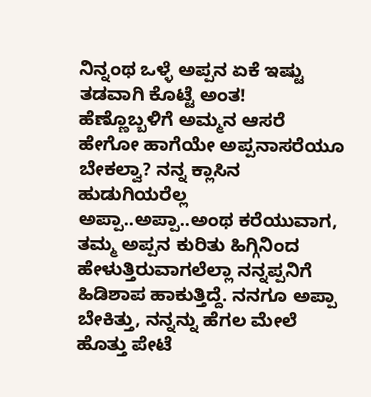ನಿನ್ನಂಥ ಒಳ್ಳೆ ಅಪ್ಪನ ಏಕೆ ಇಷ್ಟು ತಡವಾಗಿ ಕೊಟ್ಟೆ ಅಂತ!
ಹೆಣ್ಣೊಬ್ಬಳಿಗೆ ಅಮ್ಮನ ಆಸರೆ ಹೇಗೋ ಹಾಗೆಯೇ ಅಪ್ಪನಾಸರೆಯೂ ಬೇಕಲ್ವಾ? ನನ್ನ ಕ್ಲಾಸಿನ ಹುಡುಗಿಯರೆಲ್ಲ ಅಪ್ಪಾ..ಅಪ್ಪಾ..ಅಂಥ ಕರೆಯುವಾಗ, ತಮ್ಮ ಅಪ್ಪನ ಕುರಿತು ಹಿಗ್ಗಿನಿಂದ ಹೇಳುತ್ತಿರುವಾಗಲೆಲ್ಲಾ ನನ್ನಪ್ಪನಿಗೆ ಹಿಡಿಶಾಪ ಹಾಕುತ್ತಿದ್ದೆ. ನನಗೂ ಅಪ್ಪಾ ಬೇಕಿತ್ತು, ನನ್ನನ್ನು ಹೆಗಲ ಮೇಲೆ ಹೊತ್ತು ಪೇಟೆ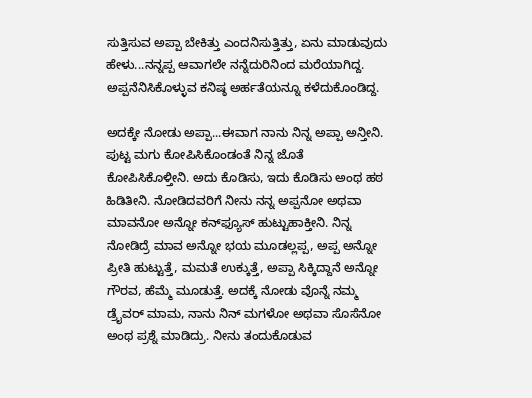ಸುತ್ತಿಸುವ ಅಪ್ಪಾ ಬೇಕಿತ್ತು ಎಂದನಿಸುತ್ತಿತ್ತು, ಏನು ಮಾಡುವುದು ಹೇಳು...ನನ್ನಪ್ಪ ಆವಾಗಲೇ ನನ್ನೆದುರಿನಿಂದ ಮರೆಯಾಗಿದ್ದ. ಅಪ್ಪನೆನಿಸಿಕೊಳ್ಳುವ ಕನಿಷ್ಠ ಅರ್ಹತೆಯನ್ನೂ ಕಳೆದುಕೊಂಡಿದ್ದ.

ಅದಕ್ಕೇ ನೋಡು ಅಪ್ಪಾ...ಈವಾಗ ನಾನು ನಿನ್ನ ಅಪ್ಪಾ ಅನ್ತೀನಿ. ಪುಟ್ಟ ಮಗು ಕೋಪಿಸಿಕೊಂಡಂತೆ ನಿನ್ನ ಜೊತೆ ಕೋಪಿಸಿಕೊಳ್ತೀನಿ. ಅದು ಕೊಡಿಸು, ಇದು ಕೊಡಿಸು ಅಂಥ ಹಠ ಹಿಡಿತೀನಿ. ನೋಡಿದವರಿಗೆ ನೀನು ನನ್ನ ಅಪ್ಪನೋ ಅಥವಾ ಮಾವನೋ ಅನ್ನೋ ಕನ್‌ಫ್ಯೂಸ್ ಹುಟ್ಟುಹಾಕ್ತೀನಿ. ನಿನ್ನ ನೋಡಿದ್ರೆ ಮಾವ ಅನ್ನೋ ಭಯ ಮೂಡಲ್ಲಪ್ಪ, ಅಪ್ಪ ಅನ್ನೋ ಪ್ರೀತಿ ಹುಟ್ಟುತ್ತೆ, ಮಮತೆ ಉಕ್ಕುತ್ತೆ, ಅಪ್ಪಾ ಸಿಕ್ಕಿದ್ದಾನೆ ಅನ್ನೋ ಗೌರವ, ಹೆಮ್ಮೆ ಮೂಡುತ್ತೆ. ಅದಕ್ಕೆ ನೋಡು ವೊನ್ನೆ ನಮ್ಮ ಡ್ರೈವರ್ ಮಾಮ, ನಾನು ನಿನ್ ಮಗಳೋ ಅಥವಾ ಸೊಸೆನೋ ಅಂಥ ಪ್ರಶ್ನೆ ಮಾಡಿದ್ರು. ನೀನು ತಂದುಕೊಡುವ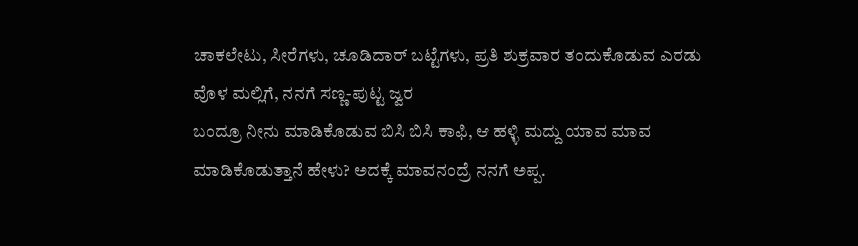ಚಾಕಲೇಟು, ಸೀರೆಗಳು, ಚೂಡಿದಾರ್ ಬಟ್ಟೆಗಳು, ಪ್ರತಿ ಶುಕ್ರವಾರ ತಂದುಕೊಡುವ ಎರಡು ವೊಳ ಮಲ್ಲಿಗೆ, ನನಗೆ ಸಣ್ಣ-ಪುಟ್ಟ ಜ್ವರ
ಬಂದ್ರೂ ನೀನು ಮಾಡಿಕೊಡುವ ಬಿಸಿ ಬಿಸಿ ಕಾಫಿ, ಆ ಹಳ್ಳಿ ಮದ್ದು ಯಾವ ಮಾವ ಮಾಡಿಕೊಡುತ್ತಾನೆ ಹೇಳು? ಅದಕ್ಕೆ ಮಾವನಂದ್ರೆ ನನಗೆ ಅಪ್ಪ.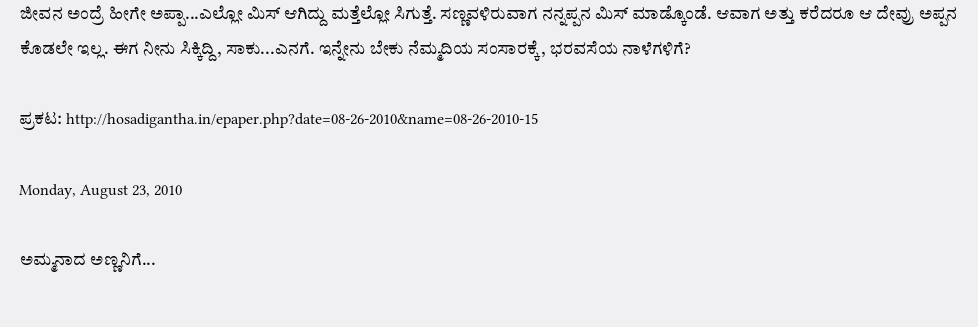ಜೀವನ ಅಂದ್ರೆ ಹೀಗೇ ಅಪ್ಪಾ...ಎಲ್ಲೋ ಮಿಸ್ ಆಗಿದ್ದು ಮತ್ತೆಲ್ಲೋ ಸಿಗುತ್ತೆ. ಸಣ್ಣವಳಿರುವಾಗ ನನ್ನಪ್ಪನ ಮಿಸ್ ಮಾಡ್ಕೊಂಡೆ. ಆವಾಗ ಅತ್ತು ಕರೆದರೂ ಆ ದೇವ್ರು ಅಪ್ಪನ ಕೊಡಲೇ ಇಲ್ಲ. ಈಗ ನೀನು ಸಿಕ್ಕಿದ್ದಿ, ಸಾಕು...ಎನಗೆ. ಇನ್ನೇನು ಬೇಕು ನೆಮ್ಮದಿಯ ಸಂಸಾರಕ್ಕೆ, ಭರವಸೆಯ ನಾಳೆಗಳಿಗೆ?

ಪ್ರಕಟ: http://hosadigantha.in/epaper.php?date=08-26-2010&name=08-26-2010-15

Monday, August 23, 2010

ಅಮ್ಮನಾದ ಅಣ್ಣನಿಗೆ...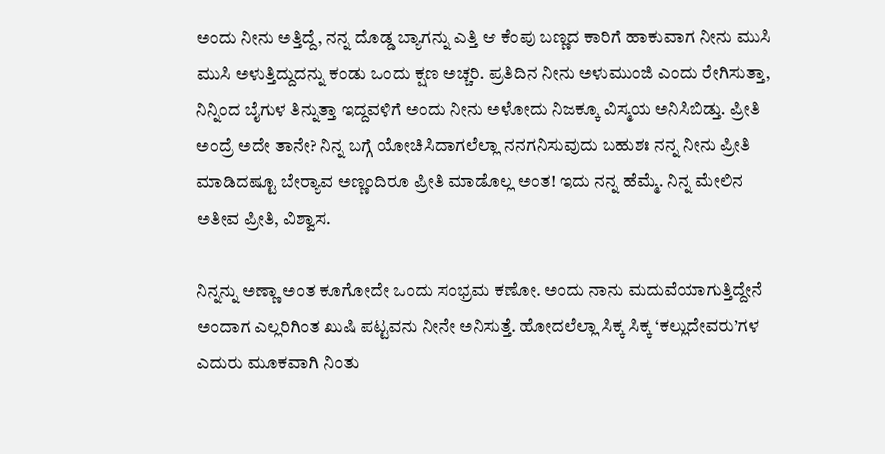ಅಂದು ನೀನು ಅತ್ತಿದ್ದೆ, ನನ್ನ ದೊಡ್ಡ ಬ್ಯಾಗನ್ನು ಎತ್ತಿ ಆ ಕೆಂಪು ಬಣ್ಣದ ಕಾರಿಗೆ ಹಾಕುವಾಗ ನೀನು ಮುಸಿ ಮುಸಿ ಅಳುತ್ತಿದ್ದುದನ್ನು ಕಂಡು ಒಂದು ಕ್ಷಣ ಅಚ್ಚರಿ. ಪ್ರತಿದಿನ ನೀನು ಅಳುಮುಂಜಿ ಎಂದು ರೇಗಿಸುತ್ತಾ, ನಿನ್ನಿಂದ ಬೈಗುಳ ತಿನ್ನುತ್ತಾ ಇದ್ದವಳಿಗೆ ಅಂದು ನೀನು ಅಳೋದು ನಿಜಕ್ಕೂ ವಿಸ್ಮಯ ಅನಿಸಿಬಿಡ್ತು. ಪ್ರೀತಿ ಅಂದ್ರೆ ಅದೇ ತಾನೇ? ನಿನ್ನ ಬಗ್ಗೆ ಯೋಚಿಸಿದಾಗಲೆಲ್ಲಾ ನನಗನಿಸುವುದು ಬಹುಶಃ ನನ್ನ ನೀನು ಪ್ರೀತಿ ಮಾಡಿದಷ್ಟೂ ಬೇರ್‍ಯಾವ ಅಣ್ಣಂದಿರೂ ಪ್ರೀತಿ ಮಾಡೊಲ್ಲ ಅಂತ! ಇದು ನನ್ನ ಹೆಮ್ಮೆ. ನಿನ್ನ ಮೇಲಿನ ಅತೀವ ಪ್ರೀತಿ, ವಿಶ್ವಾಸ.

ನಿನ್ನನ್ನು ಅಣ್ಣಾ ಅಂತ ಕೂಗೋದೇ ಒಂದು ಸಂಭ್ರಮ ಕಣೋ. ಅಂದು ನಾನು ಮದುವೆಯಾಗುತ್ತಿದ್ದೇನೆ ಅಂದಾಗ ಎಲ್ಲರಿಗಿಂತ ಖುಷಿ ಪಟ್ಟವನು ನೀನೇ ಅನಿಸುತ್ತೆ. ಹೋದಲೆಲ್ಲಾ ಸಿಕ್ಕ ಸಿಕ್ಕ ‘ಕಲ್ಲುದೇವರು’ಗಳ ಎದುರು ಮೂಕವಾಗಿ ನಿಂತು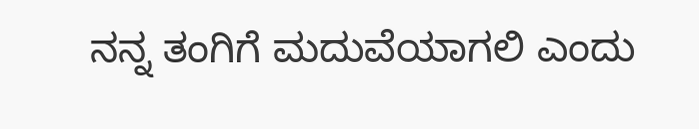ನನ್ನ ತಂಗಿಗೆ ಮದುವೆಯಾಗಲಿ ಎಂದು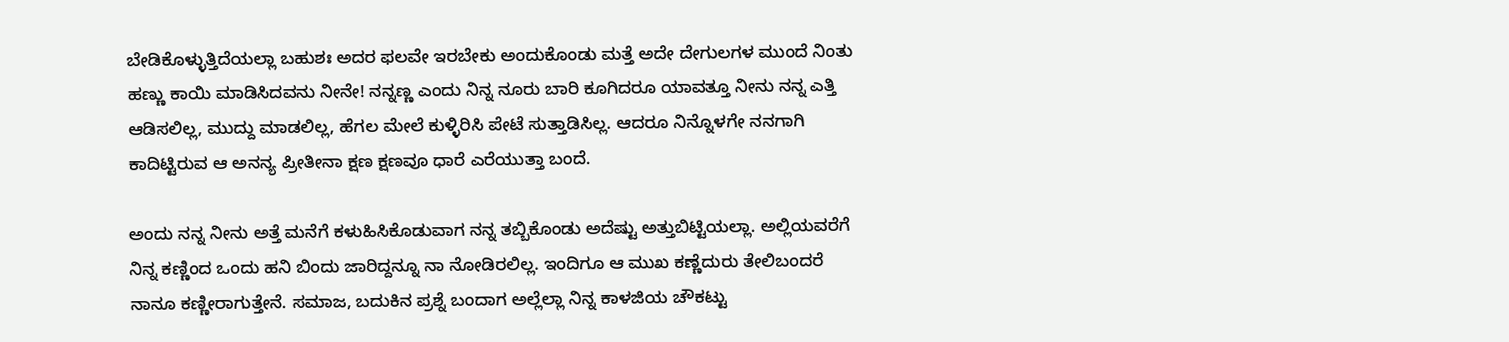ಬೇಡಿಕೊಳ್ಳುತ್ತಿದೆಯಲ್ಲಾ ಬಹುಶಃ ಅದರ ಫಲವೇ ಇರಬೇಕು ಅಂದುಕೊಂಡು ಮತ್ತೆ ಅದೇ ದೇಗುಲಗಳ ಮುಂದೆ ನಿಂತು ಹಣ್ಣು ಕಾಯಿ ಮಾಡಿಸಿದವನು ನೀನೇ! ನನ್ನಣ್ಣ ಎಂದು ನಿನ್ನ ನೂರು ಬಾರಿ ಕೂಗಿದರೂ ಯಾವತ್ತೂ ನೀನು ನನ್ನ ಎತ್ತಿ ಆಡಿಸಲಿಲ್ಲ, ಮುದ್ದು ಮಾಡಲಿಲ್ಲ, ಹೆಗಲ ಮೇಲೆ ಕುಳ್ಳಿರಿಸಿ ಪೇಟೆ ಸುತ್ತಾಡಿಸಿಲ್ಲ. ಆದರೂ ನಿನ್ನೊಳಗೇ ನನಗಾಗಿ ಕಾದಿಟ್ಟಿರುವ ಆ ಅನನ್ಯ ಪ್ರೀತೀನಾ ಕ್ಷಣ ಕ್ಷಣವೂ ಧಾರೆ ಎರೆಯುತ್ತಾ ಬಂದೆ.

ಅಂದು ನನ್ನ ನೀನು ಅತ್ತೆ ಮನೆಗೆ ಕಳುಹಿಸಿಕೊಡುವಾಗ ನನ್ನ ತಬ್ಬಿಕೊಂಡು ಅದೆಷ್ಟು ಅತ್ತುಬಿಟ್ಟಿಯಲ್ಲಾ. ಅಲ್ಲಿಯವರೆಗೆ ನಿನ್ನ ಕಣ್ಣಿಂದ ಒಂದು ಹನಿ ಬಿಂದು ಜಾರಿದ್ದನ್ನೂ ನಾ ನೋಡಿರಲಿಲ್ಲ. ಇಂದಿಗೂ ಆ ಮುಖ ಕಣ್ಣೆದುರು ತೇಲಿಬಂದರೆ ನಾನೂ ಕಣ್ಣೀರಾಗುತ್ತೇನೆ. ಸಮಾಜ, ಬದುಕಿನ ಪ್ರಶ್ನೆ ಬಂದಾಗ ಅಲ್ಲೆಲ್ಲಾ ನಿನ್ನ ಕಾಳಜಿಯ ಚೌಕಟ್ಟು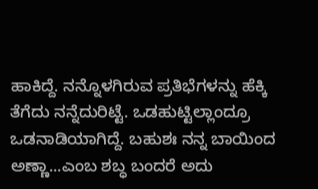ಹಾಕಿದ್ದೆ. ನನ್ನೊಳಗಿರುವ ಪ್ರತಿಭೆಗಳನ್ನು ಹೆಕ್ಕಿ ತೆಗೆದು ನನ್ನೆದುರಿಟ್ಟೆ. ಒಡಹುಟ್ಟಿಲ್ಲಾಂದ್ರೂ ಒಡನಾಡಿಯಾಗಿದ್ದೆ. ಬಹುಶಃ ನನ್ನ ಬಾಯಿಂದ ಅಣ್ಣಾ...ಎಂಬ ಶಬ್ಧ ಬಂದರೆ ಅದು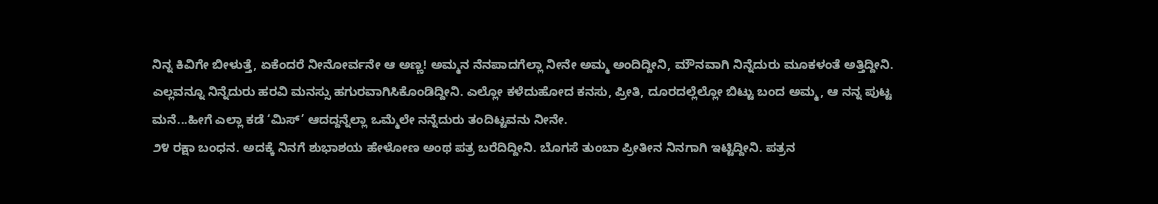ನಿನ್ನ ಕಿವಿಗೇ ಬೀಳುತ್ತೆ, ಏಕೆಂದರೆ ನೀನೋರ್ವನೇ ಆ ಅಣ್ಣ! ಅಮ್ಮನ ನೆನಪಾದಗೆಲ್ಲಾ ನೀನೇ ಅಮ್ಮ ಅಂದಿದ್ದೀನಿ, ಮೌನವಾಗಿ ನಿನ್ನೆದುರು ಮೂಕಳಂತೆ ಅತ್ತಿದ್ದೀನಿ. ಎಲ್ಲವನ್ನೂ ನಿನ್ನೆದುರು ಹರವಿ ಮನಸ್ಸು ಹಗುರವಾಗಿಸಿಕೊಂಡಿದ್ದೀನಿ. ಎಲ್ಲೋ ಕಳೆದುಹೋದ ಕನಸು, ಪ್ರೀತಿ, ದೂರದಲ್ಲೆಲ್ಲೋ ಬಿಟ್ಟು ಬಂದ ಅಮ್ಮ, ಆ ನನ್ನ ಪುಟ್ಟ ಮನೆ...ಹೀಗೆ ಎಲ್ಲಾ ಕಡೆ ‘ಮಿಸ್’ ಆದದ್ದನ್ನೆಲ್ಲಾ ಒಮ್ಮೆಲೇ ನನ್ನೆದುರು ತಂದಿಟ್ಟವನು ನೀನೇ.
೨೪ ರಕ್ಷಾ ಬಂಧನ. ಅದಕ್ಕೆ ನಿನಗೆ ಶುಭಾಶಯ ಹೇಳೋಣ ಅಂಥ ಪತ್ರ ಬರೆದಿದ್ದೀನಿ. ಬೊಗಸೆ ತುಂಬಾ ಪ್ರೀತೀನ ನಿನಗಾಗಿ ಇಟ್ಟಿದ್ದೀನಿ. ಪತ್ರನ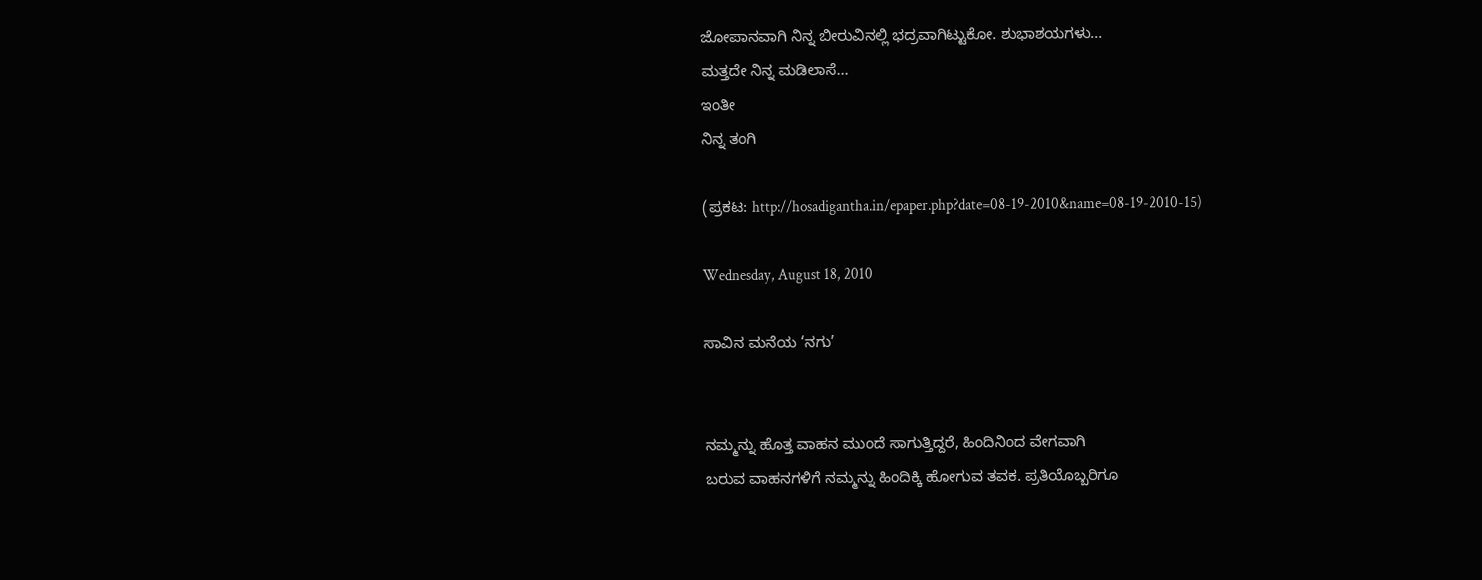ಜೋಪಾನವಾಗಿ ನಿನ್ನ ಬೀರುವಿನಲ್ಲಿ ಭದ್ರವಾಗಿಟ್ಟುಕೋ. ಶುಭಾಶಯಗಳು...
ಮತ್ತದೇ ನಿನ್ನ ಮಡಿಲಾಸೆ...
ಇಂತೀ
ನಿನ್ನ ತಂಗಿ

(ಪ್ರಕಟ: http://hosadigantha.in/epaper.php?date=08-19-2010&name=08-19-2010-15)

Wednesday, August 18, 2010

ಸಾವಿನ ಮನೆಯ ‘ನಗು’


ನಮ್ಮನ್ನು ಹೊತ್ತ ವಾಹನ ಮುಂದೆ ಸಾಗುತ್ತಿದ್ದರೆ, ಹಿಂದಿನಿಂದ ವೇಗವಾಗಿ
ಬರುವ ವಾಹನಗಳಿಗೆ ನಮ್ಮನ್ನು ಹಿಂದಿಕ್ಕಿ ಹೋಗುವ ತವಕ. ಪ್ರತಿಯೊಬ್ಬರಿಗೂ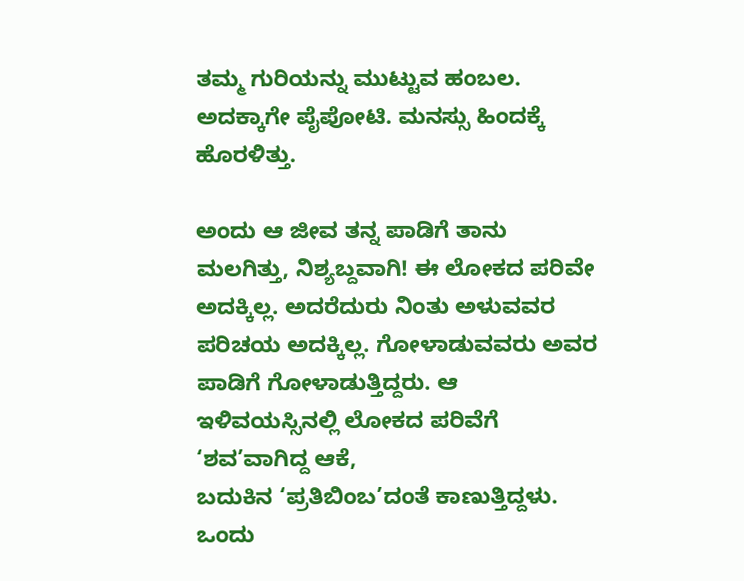ತಮ್ಮ ಗುರಿಯನ್ನು ಮುಟ್ಟುವ ಹಂಬಲ. ಅದಕ್ಕಾಗೇ ಪೈಪೋಟಿ. ಮನಸ್ಸು ಹಿಂದಕ್ಕೆ ಹೊರಳಿತ್ತು.

ಅಂದು ಆ ಜೀವ ತನ್ನ ಪಾಡಿಗೆ ತಾನು ಮಲಗಿತ್ತು, ನಿಶ್ಯಬ್ದವಾಗಿ! ಈ ಲೋಕದ ಪರಿವೇ ಅದಕ್ಕಿಲ್ಲ. ಅದರೆದುರು ನಿಂತು ಅಳುವವರ ಪರಿಚಯ ಅದಕ್ಕಿಲ್ಲ. ಗೋಳಾಡುವವರು ಅವರ ಪಾಡಿಗೆ ಗೋಳಾಡುತ್ತಿದ್ದರು. ಆ ಇಳಿವಯಸ್ಸಿನಲ್ಲಿ ಲೋಕದ ಪರಿವೆಗೆ ‘ಶವ’ವಾಗಿದ್ದ ಆಕೆ,
ಬದುಕಿನ ‘ಪ್ರತಿಬಿಂಬ’ದಂತೆ ಕಾಣುತ್ತಿದ್ದಳು. ಒಂದು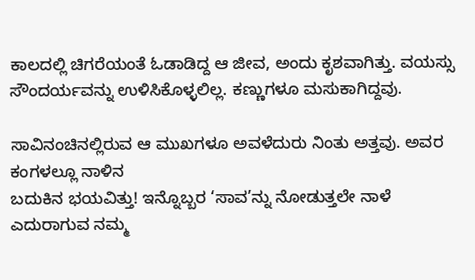ಕಾಲದಲ್ಲಿ ಚಿಗರೆಯಂತೆ ಓಡಾಡಿದ್ದ ಆ ಜೀವ, ಅಂದು ಕೃಶವಾಗಿತ್ತು. ವಯಸ್ಸು ಸೌಂದರ್ಯವನ್ನು ಉಳಿಸಿಕೊಳ್ಳಲಿಲ್ಲ. ಕಣ್ಣುಗಳೂ ಮಸುಕಾಗಿದ್ದವು.

ಸಾವಿನಂಚಿನಲ್ಲಿರುವ ಆ ಮುಖಗಳೂ ಅವಳೆದುರು ನಿಂತು ಅತ್ತವು. ಅವರ ಕಂಗಳಲ್ಲೂ ನಾಳಿನ
ಬದುಕಿನ ಭಯವಿತ್ತು! ಇನ್ನೊಬ್ಬರ ‘ಸಾವ’ನ್ನು ನೋಡುತ್ತಲೇ ನಾಳೆ ಎದುರಾಗುವ ನಮ್ಮ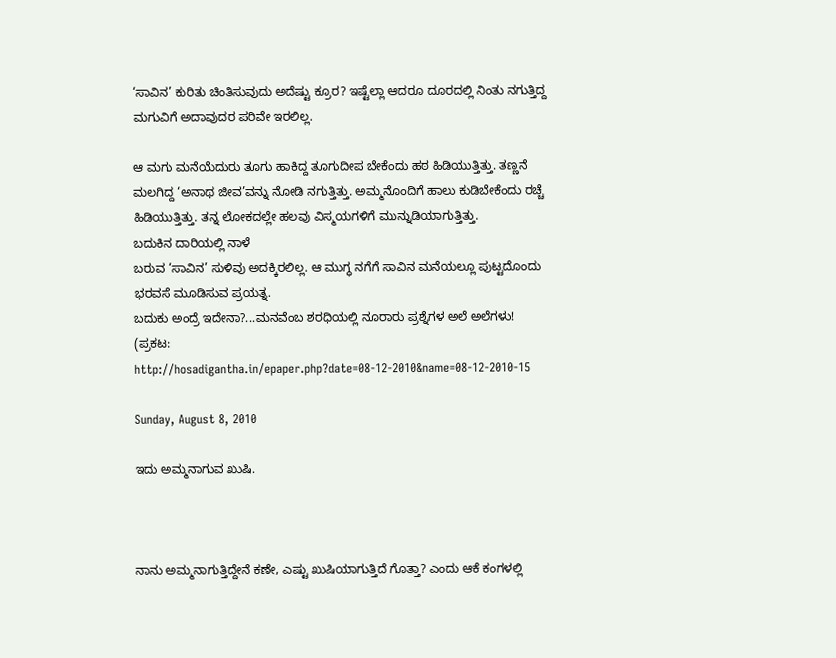‘ಸಾವಿನ’ ಕುರಿತು ಚಿಂತಿಸುವುದು ಅದೆಷ್ಟು ಕ್ರೂರ? ಇಷ್ಟೆಲ್ಲಾ ಆದರೂ ದೂರದಲ್ಲಿ ನಿಂತು ನಗುತ್ತಿದ್ದ ಮಗುವಿಗೆ ಅದಾವುದರ ಪರಿವೇ ಇರಲಿಲ್ಲ.

ಆ ಮಗು ಮನೆಯೆದುರು ತೂಗು ಹಾಕಿದ್ದ ತೂಗುದೀಪ ಬೇಕೆಂದು ಹಠ ಹಿಡಿಯುತ್ತಿತ್ತು. ತಣ್ಣನೆ ಮಲಗಿದ್ದ ‘ಅನಾಥ ಜೀವ’ವನ್ನು ನೋಡಿ ನಗುತ್ತಿತ್ತು. ಅಮ್ಮನೊಂದಿಗೆ ಹಾಲು ಕುಡಿಬೇಕೆಂದು ರಚ್ಚೆ ಹಿಡಿಯುತ್ತಿತ್ತು. ತನ್ನ ಲೋಕದಲ್ಲೇ ಹಲವು ವಿಸ್ಮಯಗಳಿಗೆ ಮುನ್ನುಡಿಯಾಗುತ್ತಿತ್ತು.
ಬದುಕಿನ ದಾರಿಯಲ್ಲಿ ನಾಳೆ
ಬರುವ ‘ಸಾವಿನ’ ಸುಳಿವು ಅದಕ್ಕಿರಲಿಲ್ಲ. ಆ ಮುಗ್ಧ ನಗೆಗೆ ಸಾವಿನ ಮನೆಯಲ್ಲೂ ಪುಟ್ಟದೊಂದು ಭರವಸೆ ಮೂಡಿಸುವ ಪ್ರಯತ್ನ.
ಬದುಕು ಅಂದ್ರೆ ಇದೇನಾ?...ಮನವೆಂಬ ಶರಧಿಯಲ್ಲಿ ನೂರಾರು ಪ್ರಶ್ನೆಗಳ ಅಲೆ ಅಲೆಗಳು!
(ಪ್ರಕಟ: http://hosadigantha.in/epaper.php?date=08-12-2010&name=08-12-2010-15

Sunday, August 8, 2010

ಇದು ಅಮ್ಮನಾಗುವ ಖುಷಿ.



ನಾನು ಅಮ್ಮನಾಗುತ್ತಿದ್ದೇನೆ ಕಣೇ, ಎಷ್ಟು ಖುಷಿಯಾಗುತ್ತಿದೆ ಗೊತ್ತಾ? ಎಂದು ಆಕೆ ಕಂಗಳಲ್ಲಿ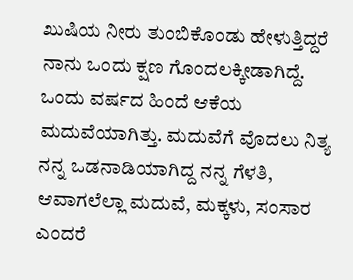ಖುಷಿಯ ನೀರು ತುಂಬಿಕೊಂಡು ಹೇಳುತ್ತಿದ್ದರೆ ನಾನು ಒಂದು ಕ್ಷಣ ಗೊಂದಲಕ್ಕೀಡಾಗಿದ್ದೆ. ಒಂದು ವರ್ಷದ ಹಿಂದೆ ಆಕೆಯ ಮದುವೆಯಾಗಿತ್ತು. ಮದುವೆಗೆ ವೊದಲು ನಿತ್ಯ ನನ್ನ ಒಡನಾಡಿಯಾಗಿದ್ದ ನನ್ನ ಗೆಳತಿ, ಆವಾಗಲೆಲ್ಲಾ ಮದುವೆ, ಮಕ್ಕಳು, ಸಂಸಾರ ಎಂದರೆ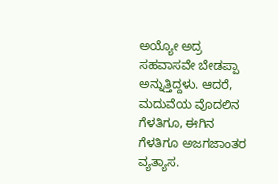ಅಯ್ಯೋ ಅದ್ರ ಸಹವಾಸವೇ ಬೇಡಪ್ಪಾ ಅನ್ನುತ್ತಿದ್ದಳು. ಆದರೆ, ಮದುವೆಯ ವೊದಲಿನ ಗೆಳತಿಗೂ, ಈಗಿನ ಗೆಳತಿಗೂ ಅಜಗಜಾಂತರ ವ್ಯತ್ಯಾಸ.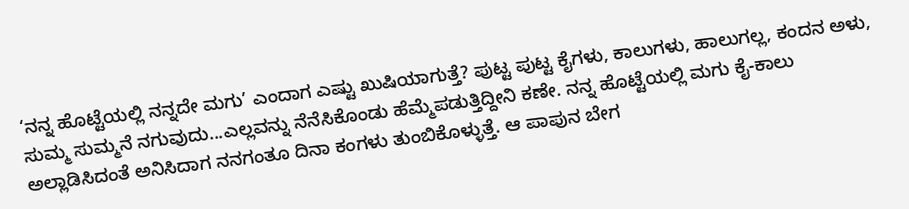‘ನನ್ನ ಹೊಟ್ಟೆಯಲ್ಲಿ ನನ್ನದೇ ಮಗು’ ಎಂದಾಗ ಎಷ್ಟು ಖುಷಿಯಾಗುತ್ತೆ? ಪುಟ್ಟ ಪುಟ್ಟ ಕೈಗಳು, ಕಾಲುಗಳು, ಹಾಲುಗಲ್ಲ, ಕಂದನ ಅಳು, ಸುಮ್ಮ ಸುಮ್ಮನೆ ನಗುವುದು...ಎಲ್ಲವನ್ನು ನೆನೆಸಿಕೊಂಡು ಹೆಮ್ಮೆಪಡುತ್ತಿದ್ದೀನಿ ಕಣೇ. ನನ್ನ ಹೊಟ್ಟೆಯಲ್ಲಿ ಮಗು ಕೈ-ಕಾಲು ಅಲ್ಲಾಡಿಸಿದಂತೆ ಅನಿಸಿದಾಗ ನನಗಂತೂ ದಿನಾ ಕಂಗಳು ತುಂಬಿಕೊಳ್ಳುತ್ತೆ. ಆ ಪಾಪುನ ಬೇಗ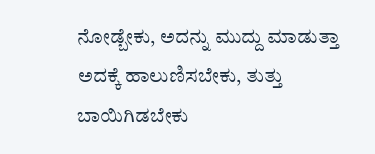ನೋಡ್ಬೇಕು, ಅದನ್ನು ಮುದ್ದು ಮಾಡುತ್ತಾ ಅದಕ್ಕೆ ಹಾಲುಣಿಸಬೇಕು, ತುತ್ತು ಬಾಯಿಗಿಡಬೇಕು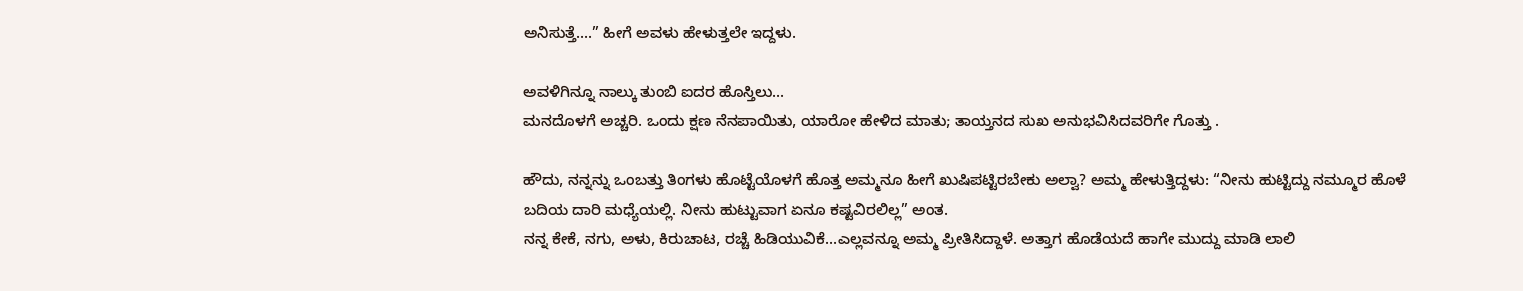ಅನಿಸುತ್ತೆ....” ಹೀಗೆ ಅವಳು ಹೇಳುತ್ತಲೇ ಇದ್ದಳು.

ಅವಳಿಗಿನ್ನೂ ನಾಲ್ಕು ತುಂಬಿ ಐದರ ಹೊಸ್ತಿಲು...
ಮನದೊಳಗೆ ಅಚ್ಚರಿ. ಒಂದು ಕ್ಷಣ ನೆನಪಾಯಿತು, ಯಾರೋ ಹೇಳಿದ ಮಾತು; ತಾಯ್ತನದ ಸುಖ ಅನುಭವಿಸಿದವರಿಗೇ ಗೊತ್ತು .

ಹೌದು, ನನ್ನನ್ನು ಒಂಬತ್ತು ತಿಂಗಳು ಹೊಟ್ಟೆಯೊಳಗೆ ಹೊತ್ತ ಅಮ್ಮನೂ ಹೀಗೆ ಖುಷಿಪಟ್ಟಿರಬೇಕು ಅಲ್ವಾ? ಅಮ್ಮ ಹೇಳುತ್ತಿದ್ದಳು: “ನೀನು ಹುಟ್ಟಿದ್ದು ನಮ್ಮೂರ ಹೊಳೆ
ಬದಿಯ ದಾರಿ ಮಧ್ಯೆಯಲ್ಲಿ. ನೀನು ಹುಟ್ಟುವಾಗ ಏನೂ ಕಷ್ಟವಿರಲಿಲ್ಲ” ಅಂತ.
ನನ್ನ ಕೇಕೆ, ನಗು, ಅಳು, ಕಿರುಚಾಟ, ರಚ್ಚೆ ಹಿಡಿಯುವಿಕೆ...ಎಲ್ಲವನ್ನೂ ಅಮ್ಮ ಪ್ರೀತಿಸಿದ್ದಾಳೆ. ಅತ್ತಾಗ ಹೊಡೆಯದೆ ಹಾಗೇ ಮುದ್ದು ಮಾಡಿ ಲಾಲಿ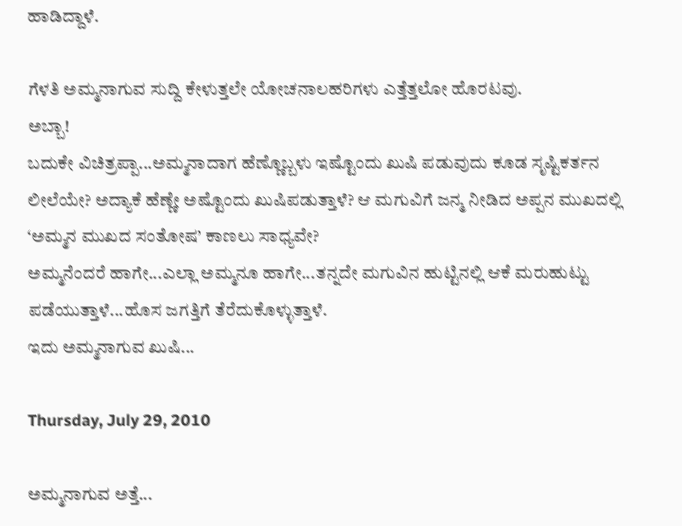ಹಾಡಿದ್ದಾಳೆ.

ಗೆಳತಿ ಅಮ್ಮನಾಗುವ ಸುದ್ದಿ ಕೇಳುತ್ತಲೇ ಯೋಚನಾಲಹರಿಗಳು ಎತ್ತೆತ್ತಲೋ ಹೊರಟವು.
ಅಬ್ಬಾ!
ಬದುಕೇ ವಿಚಿತ್ರಪ್ಪಾ...ಅಮ್ಮನಾದಾಗ ಹೆಣ್ಣೊಬ್ಬಳು ಇಷ್ಟೊಂದು ಖುಷಿ ಪಡುವುದು ಕೂಡ ಸೃಷ್ಟಿಕರ್ತನ ಲೀಲೆಯೇ? ಅದ್ಯಾಕೆ ಹೆಣ್ಣೇ ಅಷ್ಟೊಂದು ಖುಷಿಪಡುತ್ತಾಳೆ? ಆ ಮಗುವಿಗೆ ಜನ್ಮ ನೀಡಿದ ಅಪ್ಪನ ಮುಖದಲ್ಲಿ ‘ಅಮ್ಮನ ಮುಖದ ಸಂತೋಷ’ ಕಾಣಲು ಸಾಧ್ಯವೇ?
ಅಮ್ಮನೆಂದರೆ ಹಾಗೇ...ಎಲ್ಲಾ ಅಮ್ಮನೂ ಹಾಗೇ...ತನ್ನದೇ ಮಗುವಿನ ಹುಟ್ಟಿನಲ್ಲಿ ಆಕೆ ಮರುಹುಟ್ಟು ಪಡೆಯುತ್ತಾಳೆ...ಹೊಸ ಜಗತ್ತಿಗೆ ತೆರೆದುಕೊಳ್ಳುತ್ತಾಳೆ.
ಇದು ಅಮ್ಮನಾಗುವ ಖುಷಿ...

Thursday, July 29, 2010

ಅಮ್ಮನಾಗುವ ಅತ್ತೆ...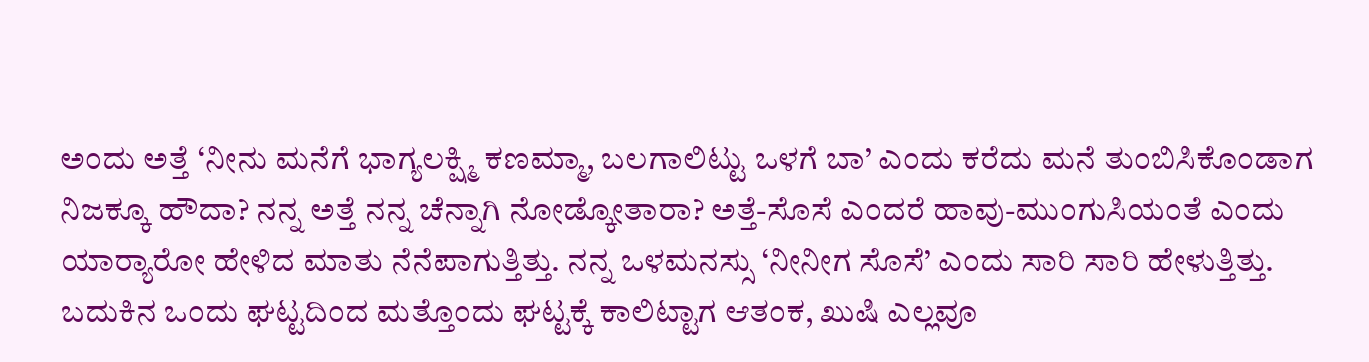ಅಂದು ಅತ್ತೆ ‘ನೀನು ಮನೆಗೆ ಭಾಗ್ಯಲಕ್ಷ್ಮಿ ಕಣಮ್ಮಾ, ಬಲಗಾಲಿಟ್ಟು ಒಳಗೆ ಬಾ’ ಎಂದು ಕರೆದು ಮನೆ ತುಂಬಿಸಿಕೊಂಡಾಗ ನಿಜಕ್ಕೂ ಹೌದಾ? ನನ್ನ ಅತ್ತೆ ನನ್ನ ಚೆನ್ನಾಗಿ ನೋಡ್ಕೋತಾರಾ? ಅತ್ತೆ-ಸೊಸೆ ಎಂದರೆ ಹಾವು-ಮುಂಗುಸಿಯಂತೆ ಎಂದು ಯಾರ್‍ಯಾರೋ ಹೇಳಿದ ಮಾತು ನೆನೆಪಾಗುತ್ತಿತ್ತು. ನನ್ನ ಒಳಮನಸ್ಸು ‘ನೀನೀಗ ಸೊಸೆ’ ಎಂದು ಸಾರಿ ಸಾರಿ ಹೇಳುತ್ತಿತ್ತು. ಬದುಕಿನ ಒಂದು ಘಟ್ಟದಿಂದ ಮತ್ತೊಂದು ಘಟ್ಟಕ್ಕೆ ಕಾಲಿಟ್ಟಾಗ ಆತಂಕ, ಖುಷಿ ಎಲ್ಲವೂ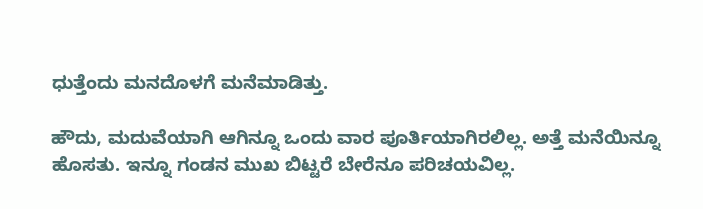ಧುತ್ತೆಂದು ಮನದೊಳಗೆ ಮನೆಮಾಡಿತ್ತು.

ಹೌದು, ಮದುವೆಯಾಗಿ ಆಗಿನ್ನೂ ಒಂದು ವಾರ ಪೂರ್ತಿಯಾಗಿರಲಿಲ್ಲ. ಅತ್ತೆ ಮನೆಯಿನ್ನೂ ಹೊಸತು. ಇನ್ನೂ ಗಂಡನ ಮುಖ ಬಿಟ್ಟರೆ ಬೇರೆನೂ ಪರಿಚಯವಿಲ್ಲ.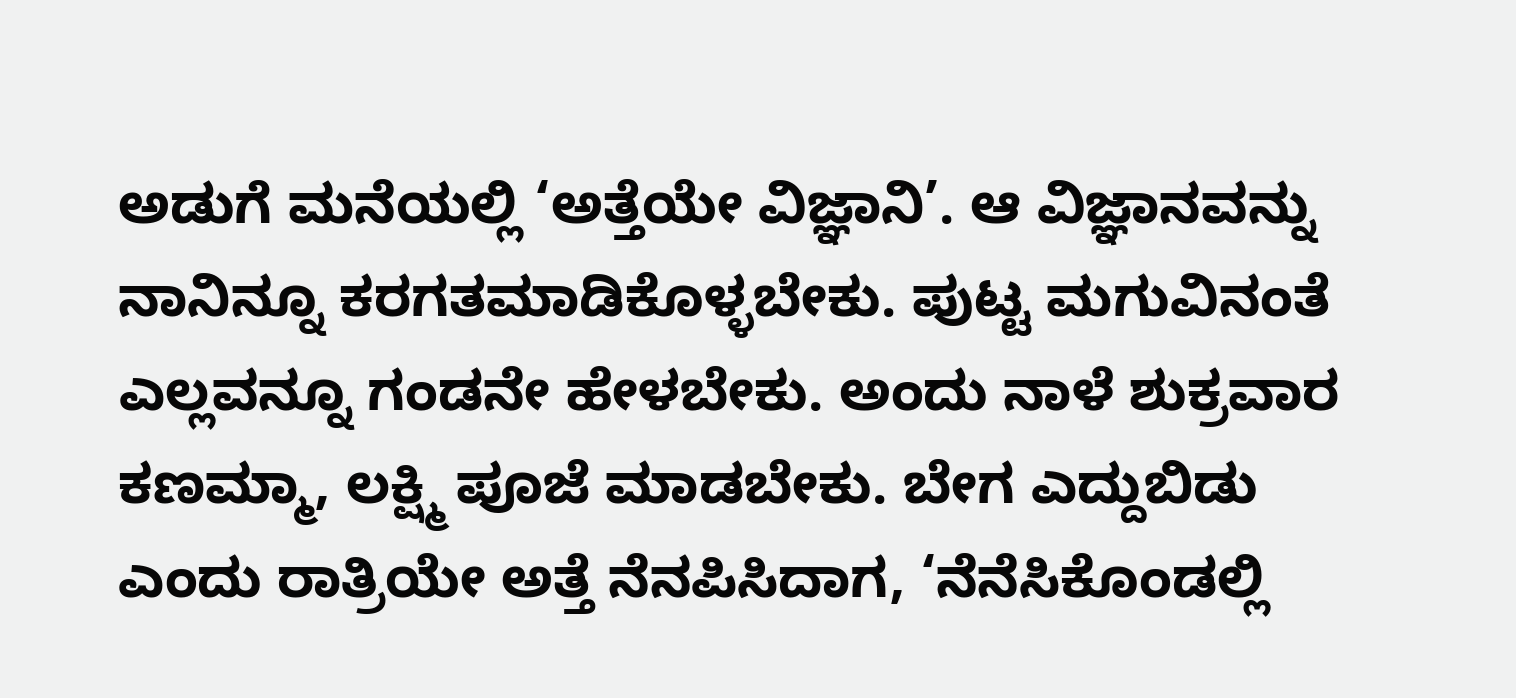ಅಡುಗೆ ಮನೆಯಲ್ಲಿ ‘ಅತ್ತೆಯೇ ವಿಜ್ಞಾನಿ’. ಆ ವಿಜ್ಞಾನವನ್ನು ನಾನಿನ್ನೂ ಕರಗತಮಾಡಿಕೊಳ್ಳಬೇಕು. ಪುಟ್ಟ ಮಗುವಿನಂತೆ ಎಲ್ಲವನ್ನೂ ಗಂಡನೇ ಹೇಳಬೇಕು. ಅಂದು ನಾಳೆ ಶುಕ್ರವಾರ ಕಣಮ್ಮಾ, ಲಕ್ಷ್ಮಿ ಪೂಜೆ ಮಾಡಬೇಕು. ಬೇಗ ಎದ್ದುಬಿಡು ಎಂದು ರಾತ್ರಿಯೇ ಅತ್ತೆ ನೆನಪಿಸಿದಾಗ, ‘ನೆನೆಸಿಕೊಂಡಲ್ಲಿ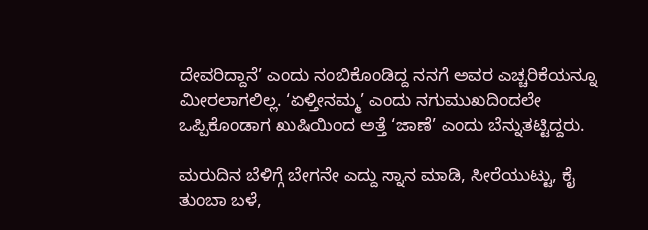ದೇವರಿದ್ದಾನೆ’ ಎಂದು ನಂಬಿಕೊಂಡಿದ್ದ ನನಗೆ ಅವರ ಎಚ್ಚರಿಕೆಯನ್ನೂ ಮೀರಲಾಗಲಿಲ್ಲ. ‘ಏಳ್ತೀನಮ್ಮ’ ಎಂದು ನಗುಮುಖದಿಂದಲೇ ಒಪ್ಪಿಕೊಂಡಾಗ ಖುಷಿಯಿಂದ ಅತ್ತೆ ‘ಜಾಣೆ’ ಎಂದು ಬೆನ್ನುತಟ್ಟಿದ್ದರು.

ಮರುದಿನ ಬೆಳಿಗ್ಗೆ ಬೇಗನೇ ಎದ್ದು ಸ್ನಾನ ಮಾಡಿ, ಸೀರೆಯುಟ್ಟು, ಕೈ ತುಂಬಾ ಬಳೆ,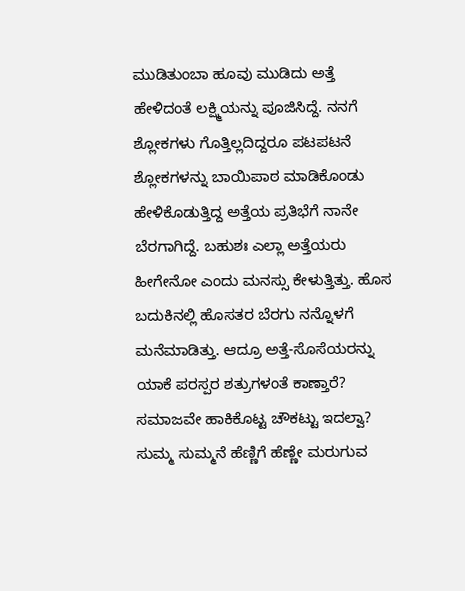ಮುಡಿತುಂಬಾ ಹೂವು ಮುಡಿದು ಅತ್ತೆ ಹೇಳಿದಂತೆ ಲಕ್ಷ್ಮಿಯನ್ನು ಪೂಜಿಸಿದ್ದೆ. ನನಗೆ ಶ್ಲೋಕಗಳು ಗೊತ್ತಿಲ್ಲದಿದ್ದರೂ ಪಟಪಟನೆ ಶ್ಲೋಕಗಳನ್ನು ಬಾಯಿಪಾಠ ಮಾಡಿಕೊಂಡು ಹೇಳಿಕೊಡುತ್ತಿದ್ದ ಅತ್ತೆಯ ಪ್ರತಿಭೆಗೆ ನಾನೇ ಬೆರಗಾಗಿದ್ದೆ. ಬಹುಶಃ ಎಲ್ಲಾ ಅತ್ತೆಯರು ಹೀಗೇನೋ ಎಂದು ಮನಸ್ಸು ಕೇಳುತ್ತಿತ್ತು. ಹೊಸ ಬದುಕಿನಲ್ಲಿ ಹೊಸತರ ಬೆರಗು ನನ್ನೊಳಗೆ ಮನೆಮಾಡಿತ್ತು. ಆದ್ರೂ ಅತ್ತೆ-ಸೊಸೆಯರನ್ನು ಯಾಕೆ ಪರಸ್ಪರ ಶತ್ರುಗಳಂತೆ ಕಾಣ್ತಾರೆ? ಸಮಾಜವೇ ಹಾಕಿಕೊಟ್ಟ ಚೌಕಟ್ಟು ಇದಲ್ವಾ? ಸುಮ್ಮ ಸುಮ್ಮನೆ ಹೆಣ್ಣಿಗೆ ಹೆಣ್ಣೇ ಮರುಗುವ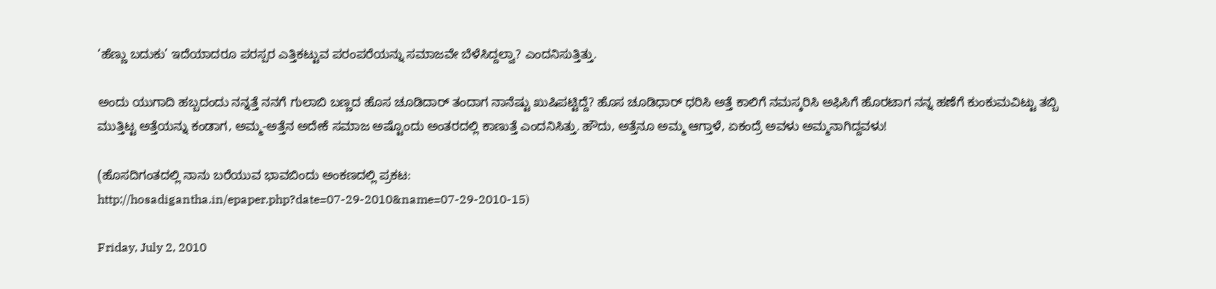‘ಹೆಣ್ಣು ಬದುಕು’ ಇದೆಯಾದರೂ ಪರಸ್ಪರ ಎತ್ತಿಕಟ್ಟುವ ಪರಂಪರೆಯನ್ನು ಸಮಾಜವೇ ಬೆಳೆಸಿದ್ದಲ್ವಾ? ಎಂದನಿಸುತ್ತಿತ್ತು.

ಅಂದು ಯುಗಾದಿ ಹಬ್ಬದಂದು ನನ್ನತ್ತೆ ನನಗೆ ಗುಲಾಬಿ ಬಣ್ಣದ ಹೊಸ ಚೂಡಿದಾರ್ ತಂದಾಗ ನಾನೆಷ್ಟು ಖುಷಿಪಟ್ಟಿದ್ದೆ? ಹೊಸ ಚೂಡಿಧಾರ್ ಧರಿಸಿ ಅತ್ತೆ ಕಾಲಿಗೆ ನಮಸ್ಕರಿಸಿ ಅಫಿಸಿಗೆ ಹೊರಟಾಗ ನನ್ನ ಹಣೆಗೆ ಕುಂಕುಮವಿಟ್ಟು ತಬ್ಬಿ ಮುತ್ತಿಟ್ಟ ಅತ್ತೆಯನ್ನು ಕಂಡಾಗ, ಅಮ್ಮ-ಅತ್ತೆನ ಅದೇಕೆ ಸಮಾಜ ಅಷ್ಟೊಂದು ಅಂತರದಲ್ಲಿ ಕಾಣುತ್ತೆ ಎಂದನಿಸಿತ್ತು. ಹೌದು, ಅತ್ತೆನೂ ಅಮ್ಮ ಆಗ್ತಾಳೆ, ಏಕಂದ್ರೆ ಅವಳು ಅಮ್ಮನಾಗಿದ್ದವಳು!

(ಹೊಸದಿಗಂತದಲ್ಲಿ ನಾನು ಬರೆಯುವ ಭಾವಬಿಂದು ಅಂಕಣದಲ್ಲಿ ಪ್ರಕಟ:
http://hosadigantha.in/epaper.php?date=07-29-2010&name=07-29-2010-15)

Friday, July 2, 2010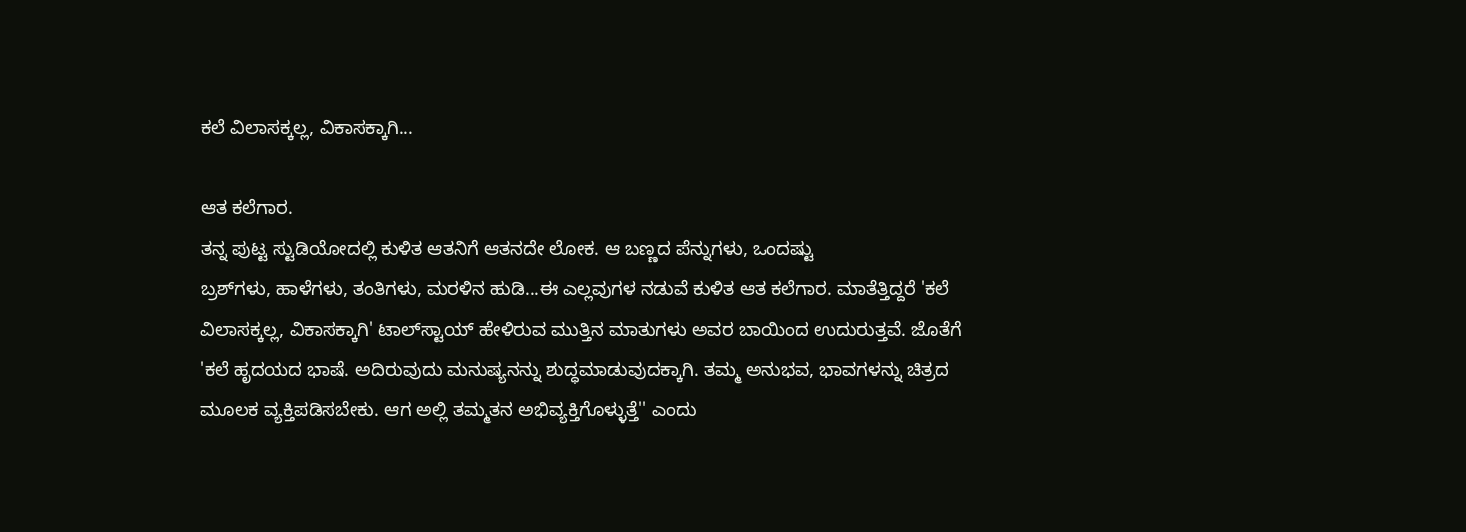ಕಲೆ ವಿಲಾಸಕ್ಕಲ್ಲ, ವಿಕಾಸಕ್ಕಾಗಿ...

ಆತ ಕಲೆಗಾರ.
ತನ್ನ ಪುಟ್ಟ ಸ್ಟುಡಿಯೋದಲ್ಲಿ ಕುಳಿತ ಆತನಿಗೆ ಆತನದೇ ಲೋಕ. ಆ ಬಣ್ಣದ ಪೆನ್ನುಗಳು, ಒಂದಷ್ಟು
ಬ್ರಶ್‌ಗಳು, ಹಾಳೆಗಳು, ತಂತಿಗಳು, ಮರಳಿನ ಹುಡಿ...ಈ ಎಲ್ಲವುಗಳ ನಡುವೆ ಕುಳಿತ ಆತ ಕಲೆಗಾರ. ಮಾತೆತ್ತಿದ್ದರೆ 'ಕಲೆ ವಿಲಾಸಕ್ಕಲ್ಲ, ವಿಕಾಸಕ್ಕಾಗಿ' ಟಾಲ್‌ಸ್ಟಾಯ್ ಹೇಳಿರುವ ಮುತ್ತಿನ ಮಾತುಗಳು ಅವರ ಬಾಯಿಂದ ಉದುರುತ್ತವೆ. ಜೊತೆಗೆ 'ಕಲೆ ಹೃದಯದ ಭಾಷೆ. ಅದಿರುವುದು ಮನುಷ್ಯನನ್ನು ಶುದ್ಧಮಾಡುವುದಕ್ಕಾಗಿ. ತಮ್ಮ ಅನುಭವ, ಭಾವಗಳನ್ನು ಚಿತ್ರದ ಮೂಲಕ ವ್ಯಕ್ತಿಪಡಿಸಬೇಕು. ಆಗ ಅಲ್ಲಿ ತಮ್ಮತನ ಅಭಿವ್ಯಕ್ತಿಗೊಳ್ಳುತ್ತೆ'' ಎಂದು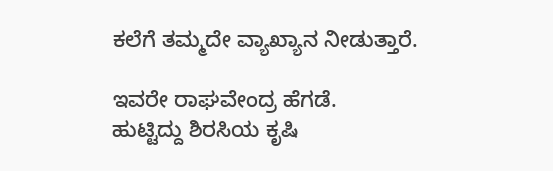ಕಲೆಗೆ ತಮ್ಮದೇ ವ್ಯಾಖ್ಯಾನ ನೀಡುತ್ತಾರೆ.

ಇವರೇ ರಾಘವೇಂದ್ರ ಹೆಗಡೆ.
ಹುಟ್ಟಿದ್ದು ಶಿರಸಿಯ ಕೃಷಿ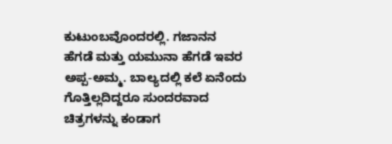ಕುಟುಂಬವೊಂದರಲ್ಲಿ. ಗಜಾನನ ಹೆಗಡೆ ಮತ್ತು ಯಮುನಾ ಹೆಗಡೆ ಇವರ ಅಪ್ಪ-ಅಮ್ಮ. ಬಾಲ್ಯದಲ್ಲಿ ಕಲೆ ಏನೆಂದು ಗೊತ್ತಿಲ್ಲದಿದ್ದರೂ ಸುಂದರವಾದ ಚಿತ್ರಗಳನ್ನು ಕಂಡಾಗ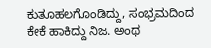ಕುತೂಹಲಗೊಂಡಿದ್ದು, ಸಂಭ್ರಮದಿಂದ ಕೇಕೆ ಹಾಕಿದ್ದು ನಿಜ. ಅಂಥ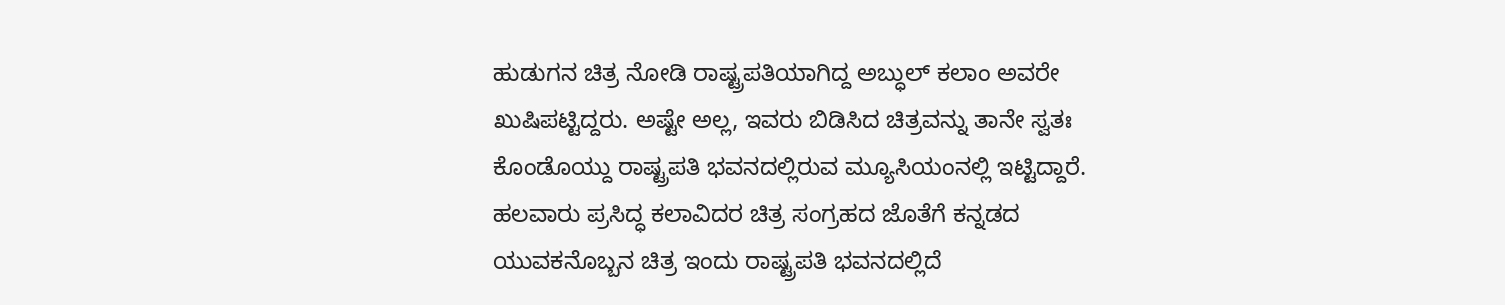ಹುಡುಗನ ಚಿತ್ರ ನೋಡಿ ರಾಷ್ಟ್ರಪತಿಯಾಗಿದ್ದ ಅಬ್ಧುಲ್ ಕಲಾಂ ಅವರೇ ಖುಷಿಪಟ್ಟಿದ್ದರು. ಅಷ್ಟೇ ಅಲ್ಲ, ಇವರು ಬಿಡಿಸಿದ ಚಿತ್ರವನ್ನು ತಾನೇ ಸ್ವತಃ ಕೊಂಡೊಯ್ದು ರಾಷ್ಟ್ರಪತಿ ಭವನದಲ್ಲಿರುವ ಮ್ಯೂಸಿಯಂನಲ್ಲಿ ಇಟ್ಟಿದ್ದಾರೆ. ಹಲವಾರು ಪ್ರಸಿದ್ಧ ಕಲಾವಿದರ ಚಿತ್ರ ಸಂಗ್ರಹದ ಜೊತೆಗೆ ಕನ್ನಡದ ಯುವಕನೊಬ್ಬನ ಚಿತ್ರ ಇಂದು ರಾಷ್ಟ್ರಪತಿ ಭವನದಲ್ಲಿದೆ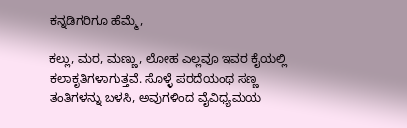ಕನ್ನಡಿಗರಿಗೂ ಹೆಮ್ಮೆ,

ಕಲ್ಲು, ಮರ, ಮಣ್ಣು, ಲೋಹ ಎಲ್ಲವೂ ಇವರ ಕೈಯಲ್ಲಿ ಕಲಾಕೃತಿಗಳಾಗುತ್ತವೆ. ಸೊಳ್ಳೆ ಪರದೆಯಂಥ ಸಣ್ಣ ತಂತಿಗಳನ್ನು ಬಳಸಿ, ಅವುಗಳಿಂದ ವೈವಿಧ್ಯಮಯ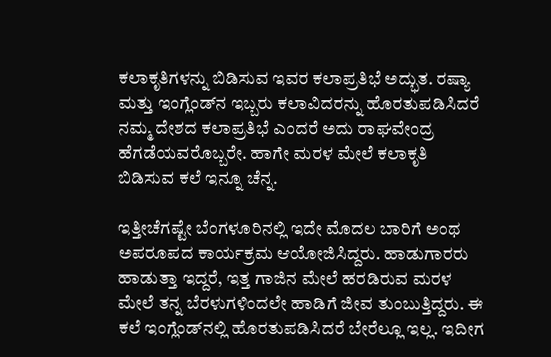ಕಲಾಕೃತಿಗಳನ್ನು ಬಿಡಿಸುವ ಇವರ ಕಲಾಪ್ರತಿಭೆ ಅದ್ಭುತ. ರಷ್ಯಾ ಮತ್ತು ಇಂಗ್ಲೆಂಡ್‌ನ ಇಬ್ಬರು ಕಲಾವಿದರನ್ನು ಹೊರತುಪಡಿಸಿದರೆ ನಮ್ಮ ದೇಶದ ಕಲಾಪ್ರತಿಭೆ ಎಂದರೆ ಅದು ರಾಘವೇಂದ್ರ ಹೆಗಡೆಯವರೊಬ್ಬರೇ. ಹಾಗೇ ಮರಳ ಮೇಲೆ ಕಲಾಕೃತಿ ಬಿಡಿಸುವ ಕಲೆ ಇನ್ನೂ ಚೆನ್ನ.

ಇತ್ತೀಚೆಗಷ್ಟೇ ಬೆಂಗಳೂರಿನಲ್ಲಿ ಇದೇ ಮೊದಲ ಬಾರಿಗೆ ಅಂಥ ಅಪರೂಪದ ಕಾರ್ಯಕ್ರಮ ಆಯೋಜಿಸಿದ್ದರು. ಹಾಡುಗಾರರು ಹಾಡುತ್ತಾ ಇದ್ದರೆ, ಇತ್ತ ಗಾಜಿನ ಮೇಲೆ ಹರಡಿರುವ ಮರಳ ಮೇಲೆ ತನ್ನ ಬೆರಳುಗಳಿಂದಲೇ ಹಾಡಿಗೆ ಜೀವ ತುಂಬುತ್ತಿದ್ದರು. ಈ ಕಲೆ ಇಂಗ್ಲೆಂಡ್‌ನಲ್ಲಿ ಹೊರತುಪಡಿಸಿದರೆ ಬೇರೆಲ್ಲೂ ಇಲ್ಲ. ಇದೀಗ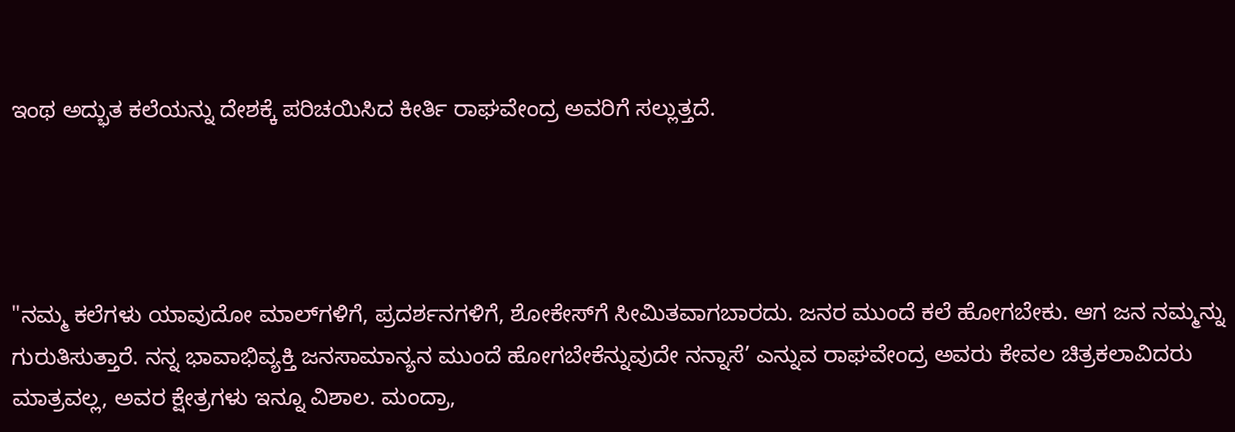ಇಂಥ ಅದ್ಭುತ ಕಲೆಯನ್ನು ದೇಶಕ್ಕೆ ಪರಿಚಯಿಸಿದ ಕೀರ್ತಿ ರಾಘವೇಂದ್ರ ಅವರಿಗೆ ಸಲ್ಲುತ್ತದೆ.




"ನಮ್ಮ ಕಲೆಗಳು ಯಾವುದೋ ಮಾಲ್‌ಗಳಿಗೆ, ಪ್ರದರ್ಶನಗಳಿಗೆ, ಶೋಕೇಸ್‌ಗೆ ಸೀಮಿತವಾಗಬಾರದು. ಜನರ ಮುಂದೆ ಕಲೆ ಹೋಗಬೇಕು. ಆಗ ಜನ ನಮ್ಮನ್ನು ಗುರುತಿಸುತ್ತಾರೆ. ನನ್ನ ಭಾವಾಭಿವ್ಯಕ್ತಿ ಜನಸಾಮಾನ್ಯನ ಮುಂದೆ ಹೋಗಬೇಕೆನ್ನುವುದೇ ನನ್ನಾಸೆ’ ಎನ್ನುವ ರಾಘವೇಂದ್ರ ಅವರು ಕೇವಲ ಚಿತ್ರಕಲಾವಿದರು ಮಾತ್ರವಲ್ಲ, ಅವರ ಕ್ಷೇತ್ರಗಳು ಇನ್ನೂ ವಿಶಾಲ. ಮಂದ್ರಾ,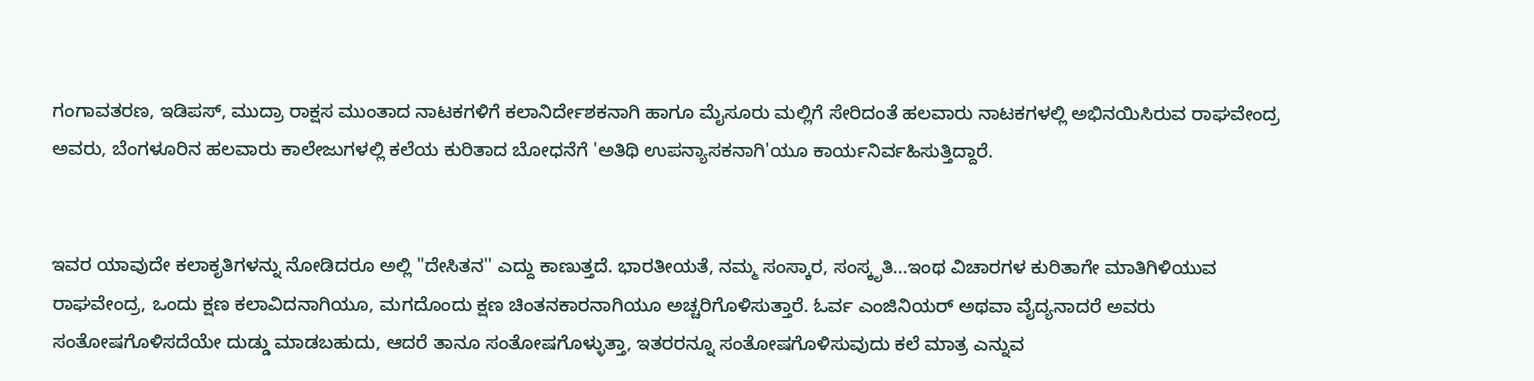ಗಂಗಾವತರಣ, ಇಡಿಪಸ್, ಮುದ್ರಾ ರಾಕ್ಷಸ ಮುಂತಾದ ನಾಟಕಗಳಿಗೆ ಕಲಾನಿರ್ದೇಶಕನಾಗಿ ಹಾಗೂ ಮೈಸೂರು ಮಲ್ಲಿಗೆ ಸೇರಿದಂತೆ ಹಲವಾರು ನಾಟಕಗಳಲ್ಲಿ ಅಭಿನಯಿಸಿರುವ ರಾಘವೇಂದ್ರ ಅವರು, ಬೆಂಗಳೂರಿನ ಹಲವಾರು ಕಾಲೇಜುಗಳಲ್ಲಿ ಕಲೆಯ ಕುರಿತಾದ ಬೋಧನೆಗೆ 'ಅತಿಥಿ ಉಪನ್ಯಾಸಕನಾಗಿ'ಯೂ ಕಾರ್ಯನಿರ್ವಹಿಸುತ್ತಿದ್ದಾರೆ.


ಇವರ ಯಾವುದೇ ಕಲಾಕೃತಿಗಳನ್ನು ನೋಡಿದರೂ ಅಲ್ಲಿ "ದೇಸಿತನ'' ಎದ್ದು ಕಾಣುತ್ತದೆ. ಭಾರತೀಯತೆ, ನಮ್ಮ ಸಂಸ್ಕಾರ, ಸಂಸ್ಕೃತಿ...ಇಂಥ ವಿಚಾರಗಳ ಕುರಿತಾಗೇ ಮಾತಿಗಿಳಿಯುವ ರಾಘವೇಂದ್ರ, ಒಂದು ಕ್ಷಣ ಕಲಾವಿದನಾಗಿಯೂ, ಮಗದೊಂದು ಕ್ಷಣ ಚಿಂತನಕಾರನಾಗಿಯೂ ಅಚ್ಚರಿಗೊಳಿಸುತ್ತಾರೆ. ಓರ್ವ ಎಂಜಿನಿಯರ್ ಅಥವಾ ವೈದ್ಯನಾದರೆ ಅವರು ಸಂತೋಷಗೊಳಿಸದೆಯೇ ದುಡ್ಡು ಮಾಡಬಹುದು, ಆದರೆ ತಾನೂ ಸಂತೋಷಗೊಳ್ಳುತ್ತಾ, ಇತರರನ್ನೂ ಸಂತೋಷಗೊಳಿಸುವುದು ಕಲೆ ಮಾತ್ರ ಎನ್ನುವ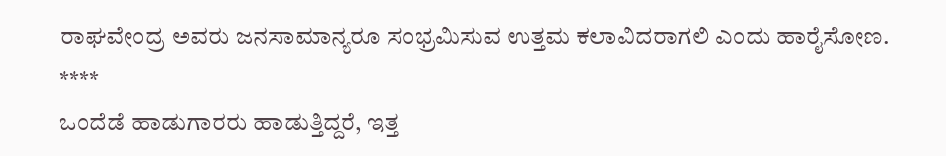ರಾಘವೇಂದ್ರ ಅವರು ಜನಸಾಮಾನ್ಯರೂ ಸಂಭ್ರಮಿಸುವ ಉತ್ತಮ ಕಲಾವಿದರಾಗಲಿ ಎಂದು ಹಾರೈಸೋಣ.
****
ಒಂದೆಡೆ ಹಾಡುಗಾರರು ಹಾಡುತ್ತಿದ್ದರೆ, ಇತ್ತ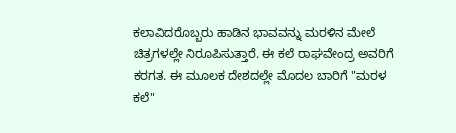ಕಲಾವಿದರೊಬ್ಬರು ಹಾಡಿನ ಭಾವವನ್ನು ಮರಳಿನ ಮೇಲೆ ಚಿತ್ರಗಳಲ್ಲೇ ನಿರೂಪಿಸುತ್ತಾರೆ. ಈ ಕಲೆ ರಾಘವೇಂದ್ರ ಅವರಿಗೆ ಕರಗತ. ಈ ಮೂಲಕ ದೇಶದಲ್ಲೇ ಮೊದಲ ಬಾರಿಗೆ "ಮರಳ ಕಲೆ"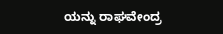ಯನ್ನು ರಾಘವೇಂದ್ರ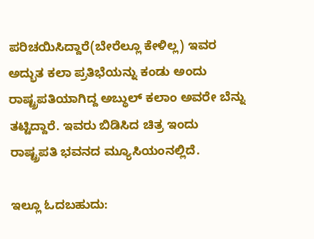ಪರಿಚಯಿಸಿದ್ದಾರೆ(ಬೇರೆಲ್ಲೂ ಕೇಳಿಲ್ಲ) ಇವರ ಅದ್ಭುತ ಕಲಾ ಪ್ರತಿಭೆಯನ್ನು ಕಂಡು ಅಂದು ರಾಷ್ಟ್ರಪತಿಯಾಗಿದ್ದ ಅಬ್ಧುಲ್ ಕಲಾಂ ಅವರೇ ಬೆನ್ನು ತಟ್ಟಿದ್ದಾರೆ. ಇವರು ಬಿಡಿಸಿದ ಚಿತ್ರ ಇಂದು ರಾಷ್ಟ್ರಪತಿ ಭವನದ ಮ್ಯೂಸಿಯಂನಲ್ಲಿದೆ.

ಇಲ್ಲೂ ಓದಬಹುದು: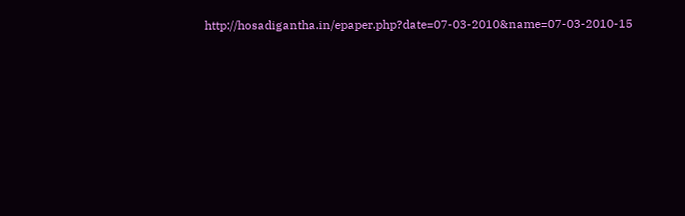http://hosadigantha.in/epaper.php?date=07-03-2010&name=07-03-2010-15